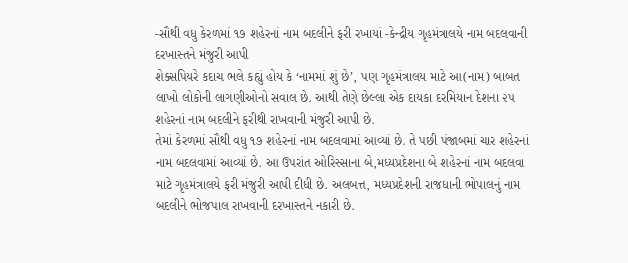-સૌથી વધુ કેરળમાં ૧૭ શહેરનાં નામ બદલીને ફરી રખાયાં -કેન્દ્રીય ગૃહમંત્રાલયે નામ બદલવાની દરખાસ્તને મંજુરી આપી
શેક્સપિયરે કદાચ ભલે કહ્યું હોય કે ‘નામમાં શું છે’, પણ ગૃહમંત્રાલય માટે આ(નામ) બાબત લાખો લોકોની લાગણીઓનો સવાલ છે. આથી તેણે છેલ્લા એક દાયકા દરમિયાન દેશના ૨૫ શહેરનાં નામ બદલીને ફરીથી રાખવાની મંજુરી આપી છે.
તેમાં કેરળમાં સૌથી વધુ ૧૭ શહેરનાં નામ બદલવામાં આવ્યાં છે. તે પછી પંજાબમાં ચાર શહેરનાં નામ બદલવામાં આવ્યાં છે. આ ઉપરાંત ઓરિસ્સાના બે,મધ્યપ્રદેશના બે શહેરનાં નામ બદલવા માટે ગૃહમંત્રાલયે ફરી મંજુરી આપી દીધી છે. અલબત્ત, મધ્યપ્રદેશની રાજધાની ભોપાલનું નામ બદલીને ભોજપાલ રાખવાની દરખાસ્તને નકારી છે.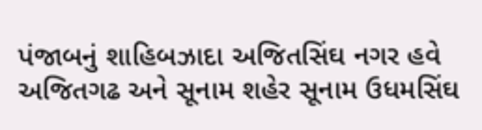પંજાબનું શાહિબઝાદા અજિતસિંઘ નગર હવે અજિતગઢ અને સૂનામ શહેર સૂનામ ઉધમસિંઘ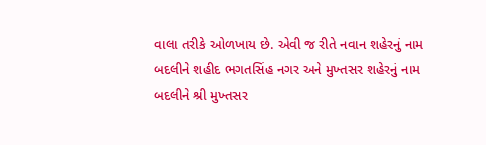વાલા તરીકે ઓળખાય છે. એવી જ રીતે નવાન શહેરનું નામ બદલીને શહીદ ભગતસિંહ નગર અને મુખ્તસર શહેરનું નામ બદલીને શ્રી મુખ્તસર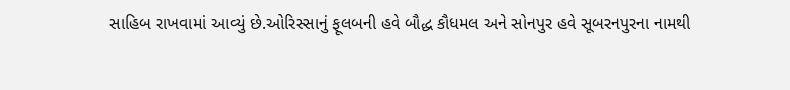સાહિબ રાખવામાં આવ્યું છે.ઓરિસ્સાનું ફૂલબની હવે બૌદ્ધ કૌધમલ અને સોનપુર હવે સૂબરનપુરના નામથી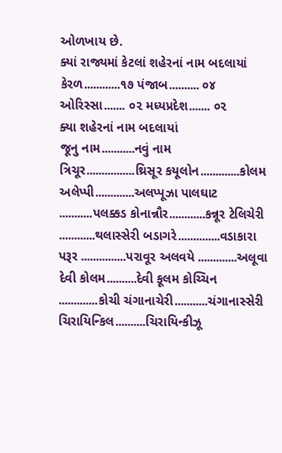ઓળખાય છે.
ક્યાં રાજ્યમાં કેટલાં શહેરનાં નામ બદલાયાં
કેરળ............૧૭ પંજાબ.......... ૦૪ ઓરિસ્સા....... ૦૨ મધ્યપ્રદેશ....... ૦૨
ક્યા શહેરનાં નામ બદલાયાં
જૂનુ નામ...........નવું નામ
ત્રિચૂર................થ્રિસૂર કયૂલોન.............કોલમ અલેપ્પી.............અલપ્પૂઝા પાલઘાટ ...........પલક્કડ કોનાન્નૌર............કન્નૂર ટેલિચેરી ............થલાસ્સેરી બડાગરે..............વડાકારા પરૂર ...............પરાવૂર અલવયે .............અલૂવા દેવી કોલમ..........દેવી કૂલમ કોચ્ચિન .............કોચી ચંગાનાચેરી...........ચંગાનાસ્સેરી ચિરાયિન્કિલ..........ચિરાયિન્કીઝૂ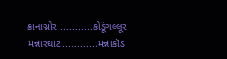ક્રાનાગ્નોર ...........કોડૂંગલ્લૂર મન્નારઘાટ............મન્નાકૉડ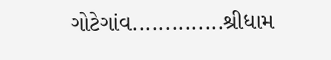ગોટેગાંવ..............શ્રીધામ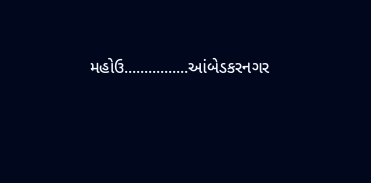મહોઉ................આંબેડકરનગર